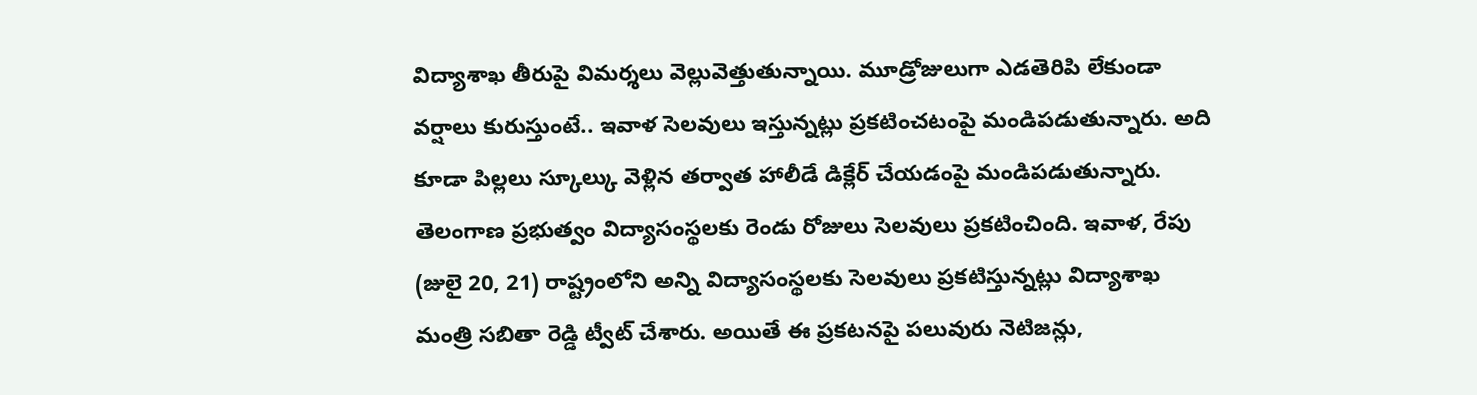విద్యాశాఖ తీరుపై విమర్శలు వెల్లువెత్తుతున్నాయి. మూడ్రోజులుగా ఎడతెరిపి లేకుండా వర్షాలు కురుస్తుంటే.. ఇవాళ సెలవులు ఇస్తున్నట్లు ప్రకటించటంపై మండిపడుతున్నారు. అది కూడా పిల్లలు స్కూల్కు వెళ్లిన తర్వాత హాలీడే డిక్లేర్ చేయడంపై మండిపడుతున్నారు.
తెలంగాణ ప్రభుత్వం విద్యాసంస్థలకు రెండు రోజులు సెలవులు ప్రకటించింది. ఇవాళ, రేపు (జులై 20, 21) రాష్ట్రంలోని అన్ని విద్యాసంస్థలకు సెలవులు ప్రకటిస్తున్నట్లు విద్యాశాఖ మంత్రి సబితా రెడ్డి ట్వీట్ చేశారు. అయితే ఈ ప్రకటనపై పలువురు నెటిజన్లు,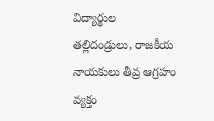విద్యార్థుల తల్లిదండ్రులు, రాజకీయ నాయకులు తీవ్ర ఆగ్రహం వ్యక్తం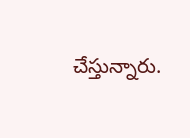చేస్తున్నారు.